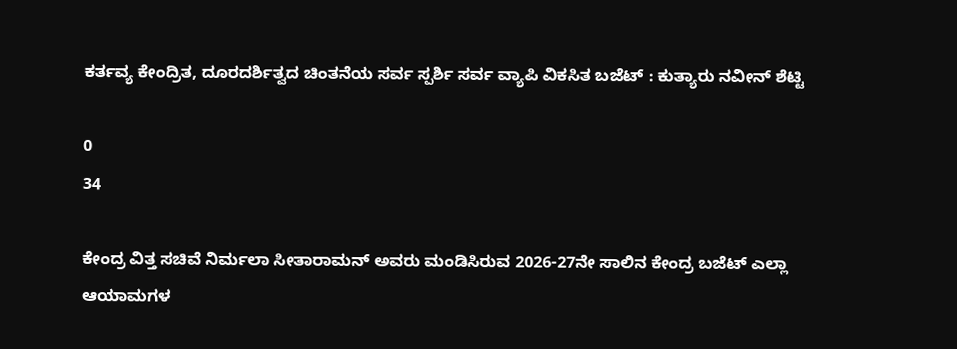ಕರ್ತವ್ಯ ಕೇಂದ್ರಿತ, ದೂರದರ್ಶಿತ್ವದ ಚಿಂತನೆಯ ಸರ್ವ ಸ್ಪರ್ಶಿ ಸರ್ವ ವ್ಯಾಪಿ ವಿಕಸಿತ ಬಜೆಟ್ : ಕುತ್ಯಾರು ನವೀನ್ ಶೆಟ್ಟಿ

0
34

ಕೇಂದ್ರ ವಿತ್ತ ಸಚಿವೆ ನಿರ್ಮಲಾ ಸೀತಾರಾಮನ್ ಅವರು ಮಂಡಿಸಿರುವ 2026-27ನೇ ಸಾಲಿನ ಕೇಂದ್ರ ಬಜೆಟ್ ಎಲ್ಲಾ ಆಯಾಮಗಳ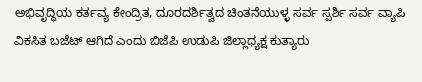ಅಭಿವೃದ್ಧಿಯ ಕರ್ತವ್ಯ ಕೇಂದ್ರಿತ, ದೂರದರ್ಶಿತ್ವದ ಚಿಂತನೆಯುಳ್ಳ ಸರ್ವ ಸ್ಪರ್ಶಿ ಸರ್ವ ವ್ಯಾಪಿ ವಿಕಸಿತ ಬಜೆಟ್ ಆಗಿದೆ ಎಂದು ಬಿಜೆಪಿ ಉಡುಪಿ ಜಿಲ್ಲಾಧ್ಯಕ್ಷ ಕುತ್ಯಾರು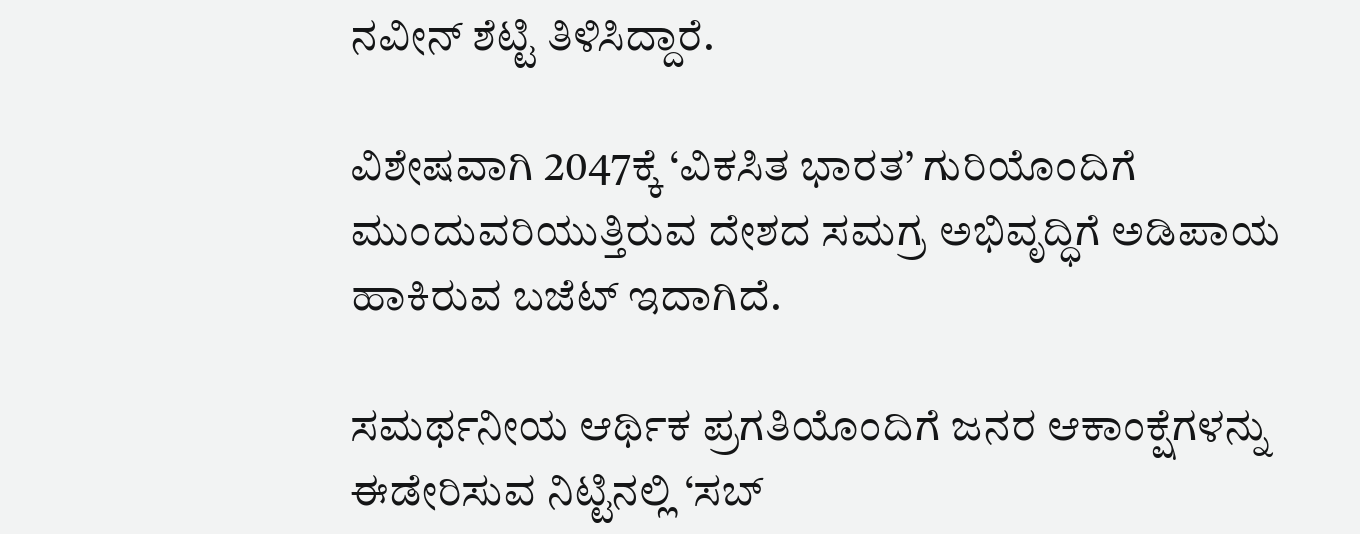ನವೀನ್ ಶೆಟ್ಟಿ ತಿಳಿಸಿದ್ದಾರೆ.

ವಿಶೇಷವಾಗಿ 2047ಕ್ಕೆ ‘ವಿಕಸಿತ ಭಾರತ’ ಗುರಿಯೊಂದಿಗೆ ಮುಂದುವರಿಯುತ್ತಿರುವ ದೇಶದ ಸಮಗ್ರ ಅಭಿವೃದ್ಧಿಗೆ ಅಡಿಪಾಯ ಹಾಕಿರುವ ಬಜೆಟ್ ಇದಾಗಿದೆ.

ಸಮರ್ಥನೀಯ ಆರ್ಥಿಕ ಪ್ರಗತಿಯೊಂದಿಗೆ ಜನರ ಆಕಾಂಕ್ಷೆಗಳನ್ನು ಈಡೇರಿಸುವ ನಿಟ್ಟಿನಲ್ಲಿ ‘ಸಬ್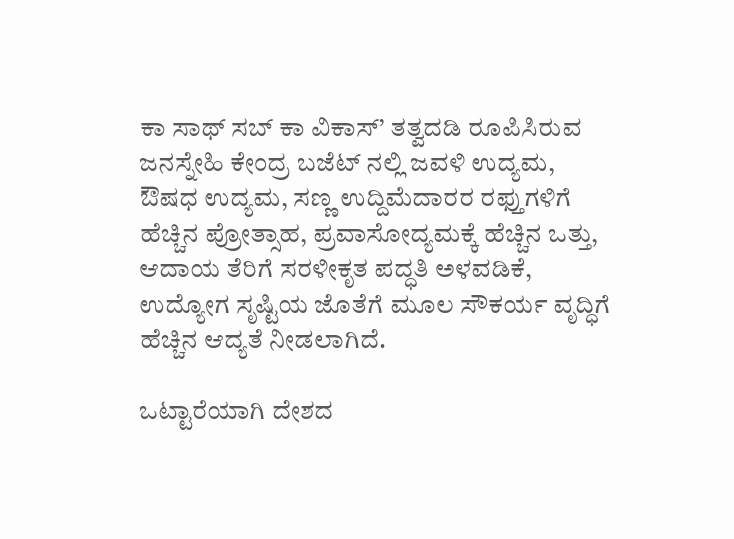ಕಾ ಸಾಥ್ ಸಬ್ ಕಾ ವಿಕಾಸ್’ ತತ್ವದಡಿ ರೂಪಿಸಿರುವ ಜನಸ್ನೇಹಿ ಕೇಂದ್ರ ಬಜೆಟ್ ನಲ್ಲಿ ಜವಳಿ ಉದ್ಯಮ, ಔಷಧ ಉದ್ಯಮ, ಸಣ್ಣ ಉದ್ದಿಮೆದಾರರ ರಫ್ತುಗಳಿಗೆ ಹೆಚ್ಚಿನ ಪ್ರೋತ್ಸಾಹ, ಪ್ರವಾಸೋದ್ಯಮಕ್ಕೆ ಹೆಚ್ಚಿನ ಒತ್ತು, ಆದಾಯ ತೆರಿಗೆ ಸರಳೀಕೃತ ಪದ್ಧತಿ ಅಳವಡಿಕೆ, ಉದ್ಯೋಗ ಸೃಷ್ಟಿಯ ಜೊತೆಗೆ ಮೂಲ ಸೌಕರ್ಯ ವೃದ್ಧಿಗೆ ಹೆಚ್ಚಿನ ಆದ್ಯತೆ ನೀಡಲಾಗಿದೆ.

ಒಟ್ಟಾರೆಯಾಗಿ ದೇಶದ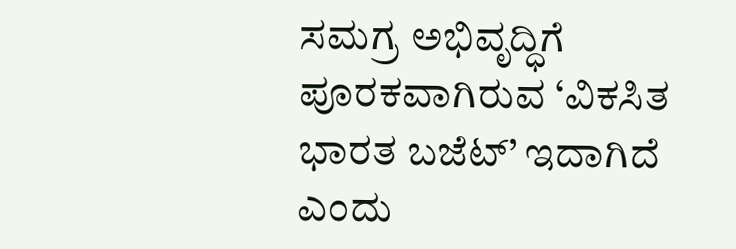ಸಮಗ್ರ ಅಭಿವೃದ್ಧಿಗೆ ಪೂರಕವಾಗಿರುವ ‘ವಿಕಸಿತ ಭಾರತ ಬಜೆಟ್’ ಇದಾಗಿದೆ ಎಂದು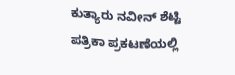ಕುತ್ಯಾರು ನವೀನ್ ಶೆಟ್ಟಿ ಪತ್ರಿಕಾ ಪ್ರಕಟಣೆಯಲ್ಲಿ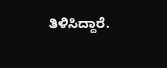ತಿಳಿಸಿದ್ದಾರೆ.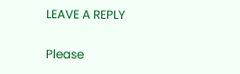LEAVE A REPLY

Please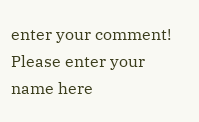enter your comment!
Please enter your name here